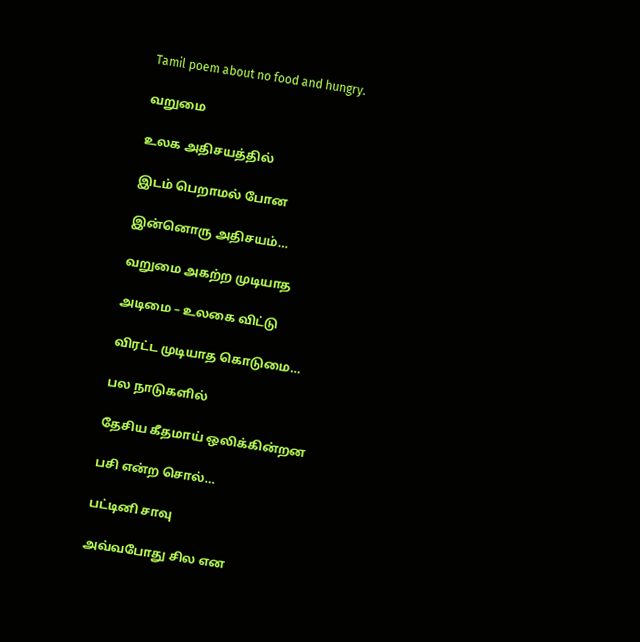Tamil poem about no food and hungry.

வறுமை

உலக அதிசயத்தில்

இடம் பெறாமல் போன

இன்னொரு அதிசயம்…

வறுமை அகற்ற முடியாத

அடிமை – உலகை விட்டு

விரட்ட முடியாத கொடுமை…

பல நாடுகளில்

தேசிய கீதமாய் ஒலிக்கின்றன

பசி என்ற சொல்…

பட்டினி சாவு

அவ்வபோது சில என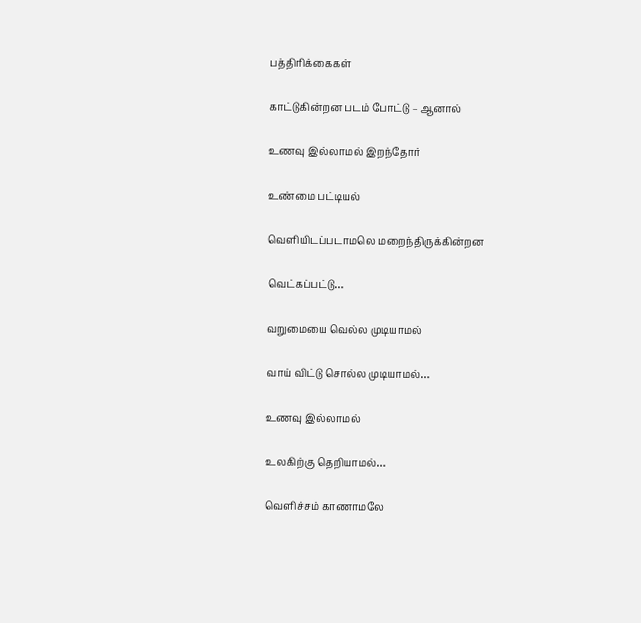பத்திரிக்கைகள்

காட்டுகின்றன படம் போட்டு – ஆனால்

உணவு இல்லாமல் இறந்தோர்

உண்மை பட்டியல்

வெளியிடப்படாமலெ மறைந்திருக்கின்றன

வெட்கப்பட்டு…

வறுமையை வெல்ல முடியாமல்

வாய் விட்டு சொல்ல முடியாமல்…

உணவு இல்லாமல்

உலகிற்கு தெறியாமல்…

வெளிச்சம் காணாமலே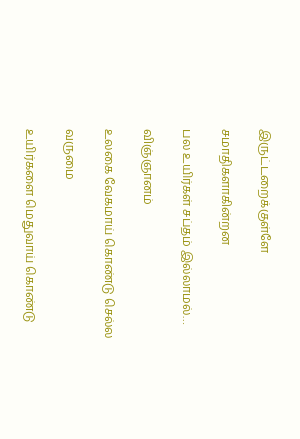இருட்டறைக்குள்ளே

சமாதிகளாகின்றன

பல உயிர்கள் சப்தம் இல்லாமல்…

விஞ்ஞானம்

உலகை வேகமாய் கொண்டு செல்ல

வருமை

உயிர்களை மெதுவாய் கொண்டு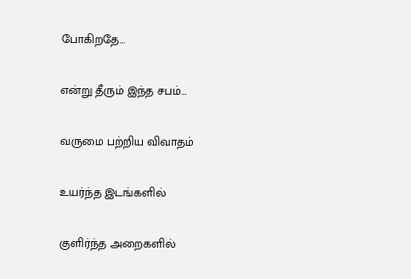போகிறதே…

என்று தீரும் இந்த சபம்…

வருமை பற்றிய விவாதம்

உயர்ந்த இடங்களில்

குளிர்ந்த அறைகளில்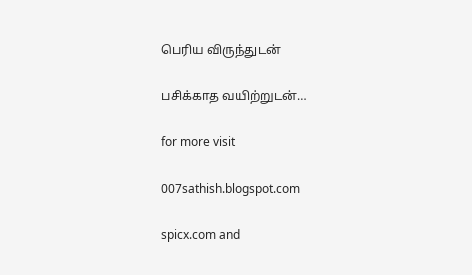பெரிய விருந்துடன்

பசிக்காத வயிற்றுடன்…

for more visit

007sathish.blogspot.com

spicx.com and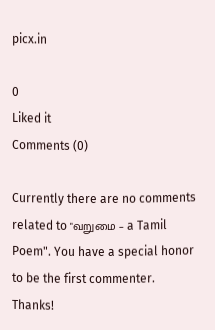picx.in

0
Liked it
Comments (0)

Currently there are no comments related to "வறுமை – a Tamil Poem". You have a special honor to be the first commenter. Thanks!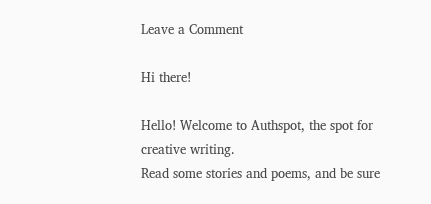Leave a Comment

Hi there!

Hello! Welcome to Authspot, the spot for creative writing.
Read some stories and poems, and be sure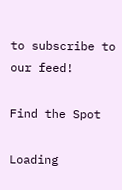to subscribe to our feed!

Find the Spot

Loading